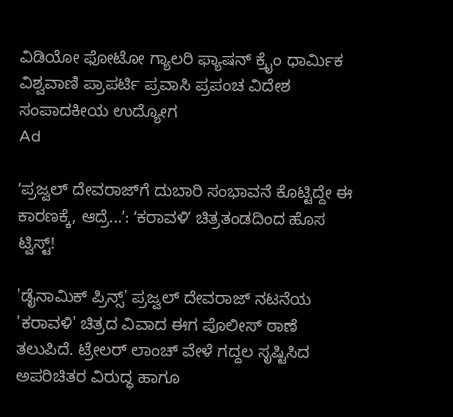ವಿಡಿಯೋ ಫೋಟೋ ಗ್ಯಾಲರಿ ಫ್ಯಾಷನ್ ಕ್ರೈಂ ಧಾರ್ಮಿಕ ವಿಶ್ವವಾಣಿ ಪ್ರಾಪರ್ಟಿ ಪ್ರವಾಸಿ ಪ್ರಪಂಚ ವಿದೇಶ ಸಂಪಾದಕೀಯ ಉದ್ಯೋಗ
Ad

ʻಪ್ರಜ್ವಲ್‌ ದೇವರಾಜ್‌ಗೆ ದುಬಾರಿ ಸಂಭಾವನೆ ಕೊಟ್ಟಿದ್ದೇ ಈ ಕಾರಣಕ್ಕೆ, ಆದ್ರೆ...ʼ: ʻಕರಾವಳಿʼ ಚಿತ್ರತಂಡದಿಂದ ಹೊಸ ಟ್ವಿಸ್ಟ್‌!

'ಡೈನಾಮಿಕ್ ಪ್ರಿನ್ಸ್' ಪ್ರಜ್ವಲ್ ದೇವರಾಜ್ ನಟನೆಯ 'ಕರಾವಳಿ' ಚಿತ್ರದ ವಿವಾದ ಈಗ ಪೊಲೀಸ್ ಠಾಣೆ ತಲುಪಿದೆ. ಟ್ರೇಲರ್ ಲಾಂಚ್ ವೇಳೆ ಗದ್ದಲ ಸೃಷ್ಟಿಸಿದ ಅಪರಿಚಿತರ ವಿರುದ್ಧ ಹಾಗೂ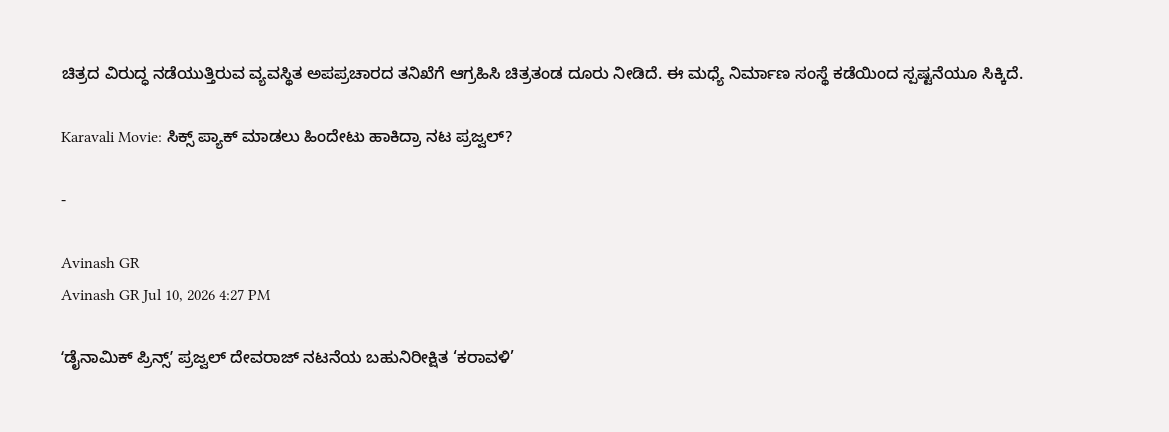ಚಿತ್ರದ ವಿರುದ್ಧ ನಡೆಯುತ್ತಿರುವ ವ್ಯವಸ್ಥಿತ ಅಪಪ್ರಚಾರದ ತನಿಖೆಗೆ ಆಗ್ರಹಿಸಿ ಚಿತ್ರತಂಡ ದೂರು ನೀಡಿದೆ. ಈ ಮಧ್ಯೆ ನಿರ್ಮಾಣ ಸಂಸ್ಥೆ ಕಡೆಯಿಂದ ಸ್ಪಷ್ಟನೆಯೂ ಸಿಕ್ಕಿದೆ.

Karavali Movie: ಸಿಕ್ಸ್ ಪ್ಯಾಕ್ ಮಾಡಲು ಹಿಂದೇಟು ಹಾಕಿದ್ರಾ ನಟ ಪ್ರಜ್ವಲ್?

-

Avinash GR
Avinash GR Jul 10, 2026 4:27 PM

ʻಡೈನಾಮಿಕ್ ಪ್ರಿನ್ಸ್ʼ ಪ್ರಜ್ವಲ್ ದೇವರಾಜ್ ನಟನೆಯ ಬಹುನಿರೀಕ್ಷಿತ ‘ಕರಾವಳಿ’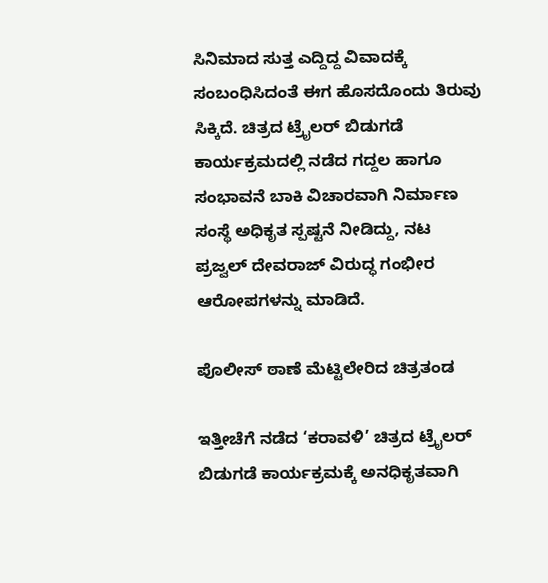ಸಿನಿಮಾದ ಸುತ್ತ ಎದ್ದಿದ್ದ ವಿವಾದಕ್ಕೆ ಸಂಬಂಧಿಸಿದಂತೆ ಈಗ ಹೊಸದೊಂದು ತಿರುವು ಸಿಕ್ಕಿದೆ. ಚಿತ್ರದ ಟ್ರೈಲರ್ ಬಿಡುಗಡೆ ಕಾರ್ಯಕ್ರಮದಲ್ಲಿ ನಡೆದ ಗದ್ದಲ ಹಾಗೂ ಸಂಭಾವನೆ ಬಾಕಿ ವಿಚಾರವಾಗಿ ನಿರ್ಮಾಣ ಸಂಸ್ಥೆ ಅಧಿಕೃತ ಸ್ಪಷ್ಟನೆ ನೀಡಿದ್ದು, ನಟ ಪ್ರಜ್ವಲ್ ದೇವರಾಜ್ ವಿರುದ್ಧ ಗಂಭೀರ ಆರೋಪಗಳನ್ನು ಮಾಡಿದೆ.

ಪೊಲೀಸ್ ಠಾಣೆ ಮೆಟ್ಟಿಲೇರಿದ ಚಿತ್ರತಂಡ

ಇತ್ತೀಚೆಗೆ ನಡೆದ ‘ಕರಾವಳಿ’ ಚಿತ್ರದ ಟ್ರೈಲರ್ ಬಿಡುಗಡೆ ಕಾರ್ಯಕ್ರಮಕ್ಕೆ ಅನಧಿಕೃತವಾಗಿ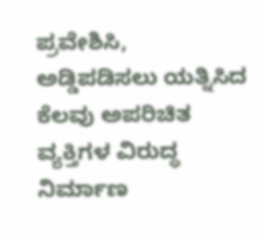ಪ್ರವೇಶಿಸಿ, ಅಡ್ಡಿಪಡಿಸಲು ಯತ್ನಿಸಿದ ಕೆಲವು ಅಪರಿಚಿತ ವ್ಯಕ್ತಿಗಳ ವಿರುದ್ಧ ನಿರ್ಮಾಣ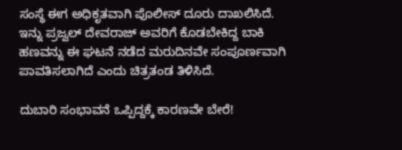ಸಂಸ್ಥೆ ಈಗ ಅಧಿಕೃತವಾಗಿ ಪೊಲೀಸ್ ದೂರು ದಾಖಲಿಸಿದೆ. ಇನ್ನು ಪ್ರಜ್ವಲ್ ದೇವರಾಜ್ ಅವರಿಗೆ ಕೊಡಬೇಕಿದ್ದ ಬಾಕಿ ಹಣವನ್ನು ಈ ಘಟನೆ ನಡೆದ ಮರುದಿನವೇ ಸಂಪೂರ್ಣವಾಗಿ ಪಾವತಿಸಲಾಗಿದೆ ಎಂದು ಚಿತ್ರತಂಡ ತಿಳಿಸಿದೆ.

ದುಬಾರಿ ಸಂಭಾವನೆ ಒಪ್ಪಿದ್ದಕ್ಕೆ ಕಾರಣವೇ ಬೇರೆ!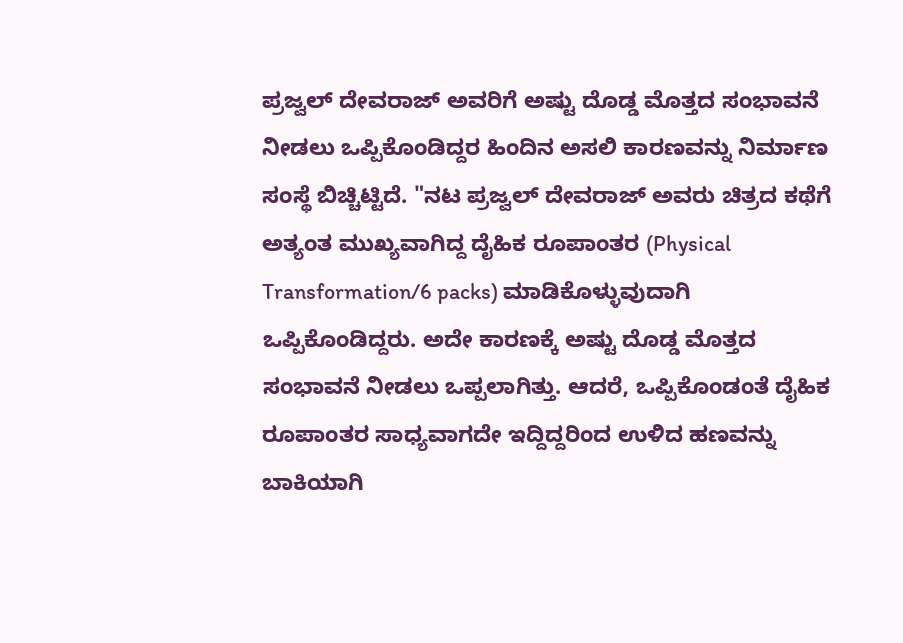ಪ್ರಜ್ವಲ್ ದೇವರಾಜ್ ಅವರಿಗೆ ಅಷ್ಟು ದೊಡ್ಡ ಮೊತ್ತದ ಸಂಭಾವನೆ ನೀಡಲು ಒಪ್ಪಿಕೊಂಡಿದ್ದರ ಹಿಂದಿನ ಅಸಲಿ ಕಾರಣವನ್ನು ನಿರ್ಮಾಣ ಸಂಸ್ಥೆ ಬಿಚ್ಚಿಟ್ಟಿದೆ. "ನಟ ಪ್ರಜ್ವಲ್ ದೇವರಾಜ್ ಅವರು ಚಿತ್ರದ ಕಥೆಗೆ ಅತ್ಯಂತ ಮುಖ್ಯವಾಗಿದ್ದ ದೈಹಿಕ ರೂಪಾಂತರ (Physical Transformation/6 packs) ಮಾಡಿಕೊಳ್ಳುವುದಾಗಿ ಒಪ್ಪಿಕೊಂಡಿದ್ದರು. ಅದೇ ಕಾರಣಕ್ಕೆ ಅಷ್ಟು ದೊಡ್ಡ ಮೊತ್ತದ ಸಂಭಾವನೆ ನೀಡಲು ಒಪ್ಪಲಾಗಿತ್ತು. ಆದರೆ, ಒಪ್ಪಿಕೊಂಡಂತೆ ದೈಹಿಕ ರೂಪಾಂತರ ಸಾಧ್ಯವಾಗದೇ ಇದ್ದಿದ್ದರಿಂದ ಉಳಿದ ಹಣವನ್ನು ಬಾಕಿಯಾಗಿ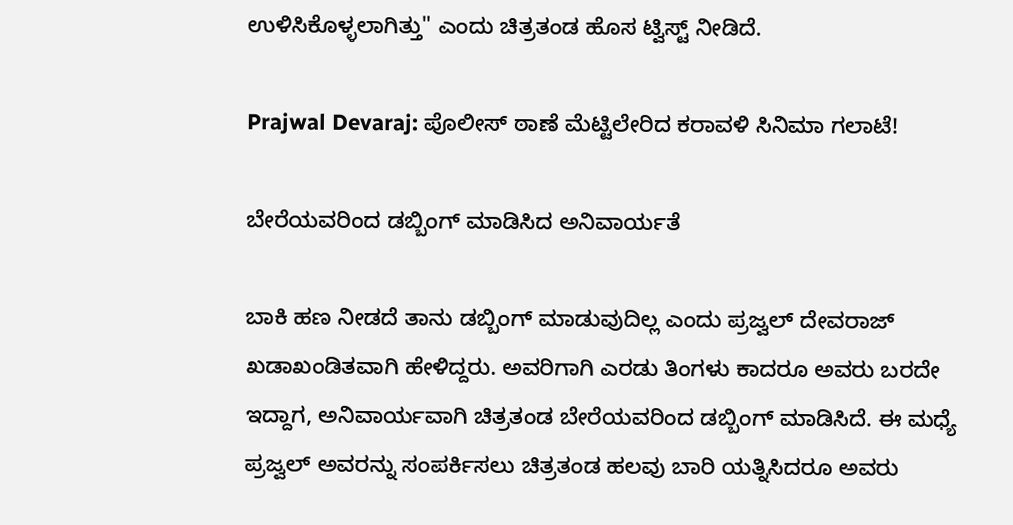ಉಳಿಸಿಕೊಳ್ಳಲಾಗಿತ್ತು" ಎಂದು ಚಿತ್ರತಂಡ ಹೊಸ ಟ್ವಿಸ್ಟ್ ನೀಡಿದೆ.

Prajwal Devaraj: ಪೊಲೀಸ್ ಠಾಣೆ ಮೆಟ್ಟಿಲೇರಿದ ಕರಾವಳಿ ಸಿನಿಮಾ ಗಲಾಟೆ!

ಬೇರೆಯವರಿಂದ ಡಬ್ಬಿಂಗ್ ಮಾಡಿಸಿದ ಅನಿವಾರ್ಯತೆ

ಬಾಕಿ ಹಣ ನೀಡದೆ ತಾನು ಡಬ್ಬಿಂಗ್ ಮಾಡುವುದಿಲ್ಲ ಎಂದು ಪ್ರಜ್ವಲ್ ದೇವರಾಜ್ ಖಡಾಖಂಡಿತವಾಗಿ ಹೇಳಿದ್ದರು. ಅವರಿಗಾಗಿ ಎರಡು ತಿಂಗಳು ಕಾದರೂ ಅವರು ಬರದೇ ಇದ್ದಾಗ, ಅನಿವಾರ್ಯವಾಗಿ ಚಿತ್ರತಂಡ ಬೇರೆಯವರಿಂದ ಡಬ್ಬಿಂಗ್ ಮಾಡಿಸಿದೆ. ಈ ಮಧ್ಯೆ ಪ್ರಜ್ವಲ್ ಅವರನ್ನು ಸಂಪರ್ಕಿಸಲು ಚಿತ್ರತಂಡ ಹಲವು ಬಾರಿ ಯತ್ನಿಸಿದರೂ ಅವರು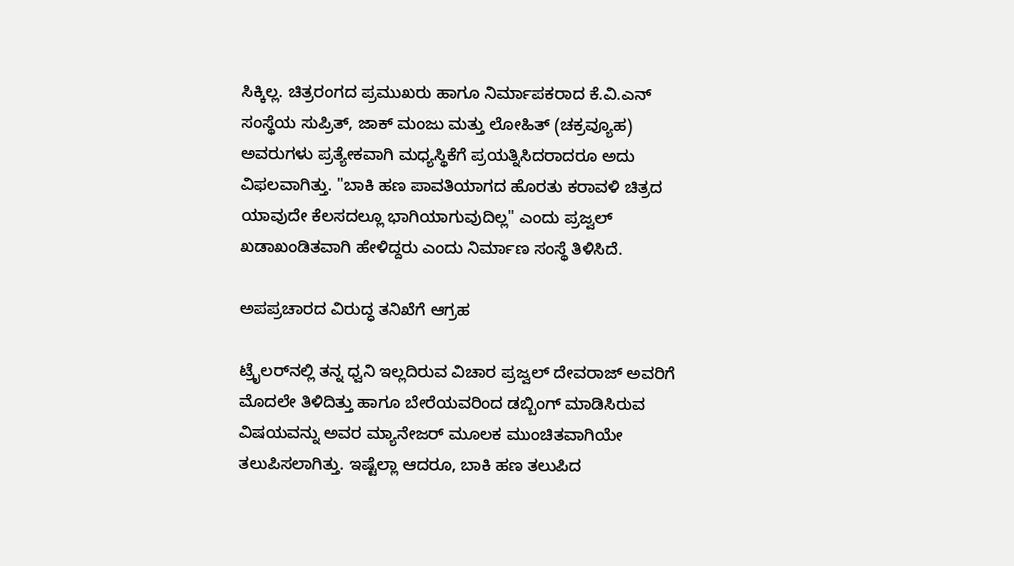ಸಿಕ್ಕಿಲ್ಲ. ಚಿತ್ರರಂಗದ ಪ್ರಮುಖರು ಹಾಗೂ ನಿರ್ಮಾಪಕರಾದ ಕೆ.ವಿ.ಎನ್ ಸಂಸ್ಥೆಯ ಸುಪ್ರಿತ್, ಜಾಕ್ ಮಂಜು ಮತ್ತು ಲೋಹಿತ್ (ಚಕ್ರವ್ಯೂಹ) ಅವರುಗಳು ಪ್ರತ್ಯೇಕವಾಗಿ ಮಧ್ಯಸ್ಥಿಕೆಗೆ ಪ್ರಯತ್ನಿಸಿದರಾದರೂ ಅದು ವಿಫಲವಾಗಿತ್ತು. "ಬಾಕಿ ಹಣ ಪಾವತಿಯಾಗದ ಹೊರತು ಕರಾವಳಿ ಚಿತ್ರದ ಯಾವುದೇ ಕೆಲಸದಲ್ಲೂ ಭಾಗಿಯಾಗುವುದಿಲ್ಲ" ಎಂದು ಪ್ರಜ್ವಲ್ ಖಡಾಖಂಡಿತವಾಗಿ ಹೇಳಿದ್ದರು ಎಂದು ನಿರ್ಮಾಣ ಸಂಸ್ಥೆ ತಿಳಿಸಿದೆ.

ಅಪಪ್ರಚಾರದ ವಿರುದ್ಧ ತನಿಖೆಗೆ ಆಗ್ರಹ

ಟ್ರೈಲರ್‌ನಲ್ಲಿ ತನ್ನ ಧ್ವನಿ ಇಲ್ಲದಿರುವ ವಿಚಾರ ಪ್ರಜ್ವಲ್ ದೇವರಾಜ್ ಅವರಿಗೆ ಮೊದಲೇ ತಿಳಿದಿತ್ತು ಹಾಗೂ ಬೇರೆಯವರಿಂದ ಡಬ್ಬಿಂಗ್ ಮಾಡಿಸಿರುವ ವಿಷಯವನ್ನು ಅವರ ಮ್ಯಾನೇಜರ್ ಮೂಲಕ ಮುಂಚಿತವಾಗಿಯೇ ತಲುಪಿಸಲಾಗಿತ್ತು. ಇಷ್ಟೆಲ್ಲಾ ಆದರೂ, ಬಾಕಿ ಹಣ ತಲುಪಿದ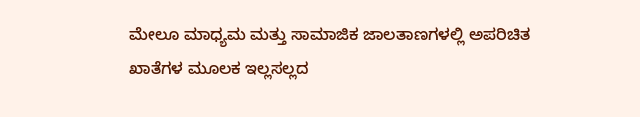ಮೇಲೂ ಮಾಧ್ಯಮ ಮತ್ತು ಸಾಮಾಜಿಕ ಜಾಲತಾಣಗಳಲ್ಲಿ ಅಪರಿಚಿತ ಖಾತೆಗಳ ಮೂಲಕ ಇಲ್ಲಸಲ್ಲದ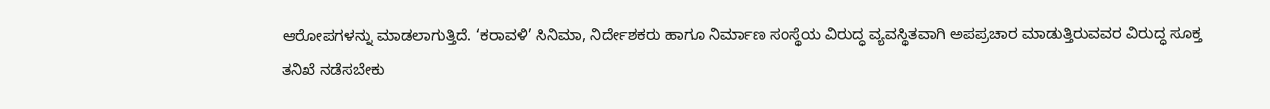ಆರೋಪಗಳನ್ನು ಮಾಡಲಾಗುತ್ತಿದೆ. ‘ಕರಾವಳಿ’ ಸಿನಿಮಾ, ನಿರ್ದೇಶಕರು ಹಾಗೂ ನಿರ್ಮಾಣ ಸಂಸ್ಥೆಯ ವಿರುದ್ಧ ವ್ಯವಸ್ಥಿತವಾಗಿ ಅಪಪ್ರಚಾರ ಮಾಡುತ್ತಿರುವವರ ವಿರುದ್ಧ ಸೂಕ್ತ ತನಿಖೆ ನಡೆಸಬೇಕು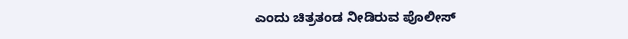ಎಂದು ಚಿತ್ರತಂಡ ನೀಡಿರುವ ಪೊಲೀಸ್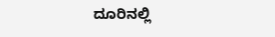ದೂರಿನಲ್ಲಿ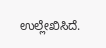ಉಲ್ಲೇಖಿಸಿದೆ.